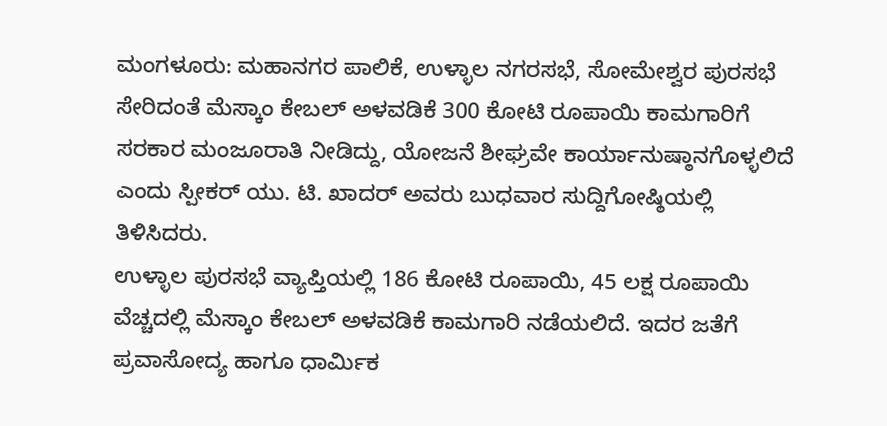ಮಂಗಳೂರು: ಮಹಾನಗರ ಪಾಲಿಕೆ, ಉಳ್ಳಾಲ ನಗರಸಭೆ, ಸೋಮೇಶ್ವರ ಪುರಸಭೆ ಸೇರಿದಂತೆ ಮೆಸ್ಕಾಂ ಕೇಬಲ್ ಅಳವಡಿಕೆ 300 ಕೋಟಿ ರೂಪಾಯಿ ಕಾಮಗಾರಿಗೆ ಸರಕಾರ ಮಂಜೂರಾತಿ ನೀಡಿದ್ದು, ಯೋಜನೆ ಶೀಘ್ರವೇ ಕಾರ್ಯಾನುಷ್ಠಾನಗೊಳ್ಳಲಿದೆ ಎಂದು ಸ್ಪೀಕರ್ ಯು. ಟಿ. ಖಾದರ್ ಅವರು ಬುಧವಾರ ಸುದ್ದಿಗೋಷ್ಠಿಯಲ್ಲಿ ತಿಳಿಸಿದರು.
ಉಳ್ಳಾಲ ಪುರಸಭೆ ವ್ಯಾಪ್ತಿಯಲ್ಲಿ 186 ಕೋಟಿ ರೂಪಾಯಿ, 45 ಲಕ್ಷ ರೂಪಾಯಿ ವೆಚ್ಚದಲ್ಲಿ ಮೆಸ್ಕಾಂ ಕೇಬಲ್ ಅಳವಡಿಕೆ ಕಾಮಗಾರಿ ನಡೆಯಲಿದೆ. ಇದರ ಜತೆಗೆ ಪ್ರವಾಸೋದ್ಯ ಹಾಗೂ ಧಾರ್ಮಿಕ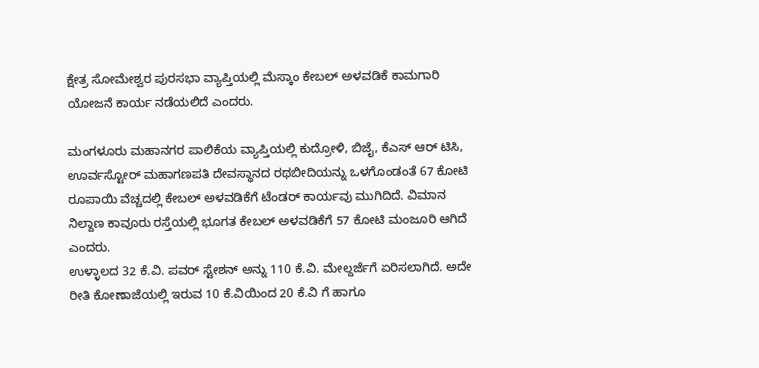ಕ್ಷೇತ್ರ ಸೋಮೇಶ್ವರ ಪುರಸಭಾ ವ್ಯಾಪ್ತಿಯಲ್ಲಿ ಮೆಸ್ಕಾಂ ಕೇಬಲ್ ಅಳವಡಿಕೆ ಕಾಮಗಾರಿ ಯೋಜನೆ ಕಾರ್ಯ ನಡೆಯಲಿದೆ ಎಂದರು.

ಮಂಗಳೂರು ಮಹಾನಗರ ಪಾಲಿಕೆಯ ವ್ಯಾಪ್ತಿಯಲ್ಲಿ ಕುದ್ರೋಳಿ, ಬಿಜೈ, ಕೆಎಸ್ ಆರ್ ಟಿಸಿ, ಊರ್ವಸ್ಟೋರ್ ಮಹಾಗಣಪತಿ ದೇವಸ್ಥಾನದ ರಥಬೀದಿಯನ್ನು ಒಳಗೊಂಡಂತೆ 67 ಕೋಟಿ ರೂಪಾಯಿ ವೆಚ್ಚದಲ್ಲಿ ಕೇಬಲ್ ಅಳವಡಿಕೆಗೆ ಟೆಂಡರ್ ಕಾರ್ಯವು ಮುಗಿದಿದೆ. ವಿಮಾನ ನಿಲ್ದಾಣ ಕಾವೂರು ರಸ್ತೆಯಲ್ಲಿ ಭೂಗತ ಕೇಬಲ್ ಅಳವಡಿಕೆಗೆ 57 ಕೋಟಿ ಮಂಜೂರಿ ಆಗಿದೆ ಎಂದರು.
ಉಳ್ಳಾಲದ 32 ಕೆ.ವಿ. ಪವರ್ ಸ್ಟೇಶನ್ ಅನ್ನು 110 ಕೆ.ವಿ. ಮೇಲ್ದರ್ಜೆಗೆ ಏರಿಸಲಾಗಿದೆ. ಅದೇ ರೀತಿ ಕೋಣಾಜೆಯಲ್ಲಿ ಇರುವ 10 ಕೆ.ವಿಯಿಂದ 20 ಕೆ.ವಿ ಗೆ ಹಾಗೂ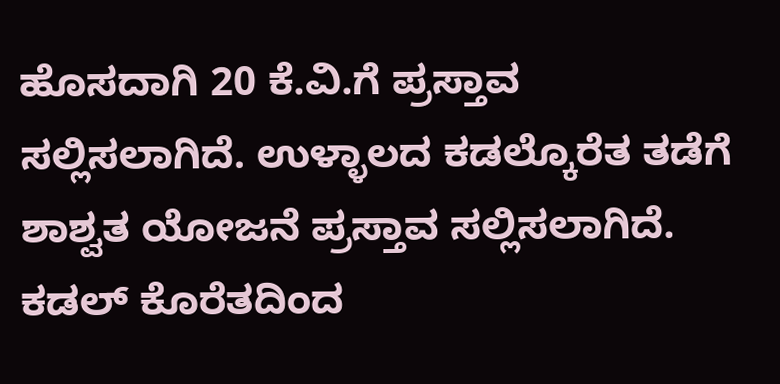ಹೊಸದಾಗಿ 20 ಕೆ.ವಿ.ಗೆ ಪ್ರಸ್ತಾವ ಸಲ್ಲಿಸಲಾಗಿದೆ. ಉಳ್ಳಾಲದ ಕಡಲ್ಕೊರೆತ ತಡೆಗೆ ಶಾಶ್ವತ ಯೋಜನೆ ಪ್ರಸ್ತಾವ ಸಲ್ಲಿಸಲಾಗಿದೆ. ಕಡಲ್ ಕೊರೆತದಿಂದ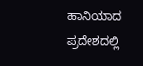ಹಾನಿಯಾದ ಪ್ರದೇಶದಲ್ಲಿ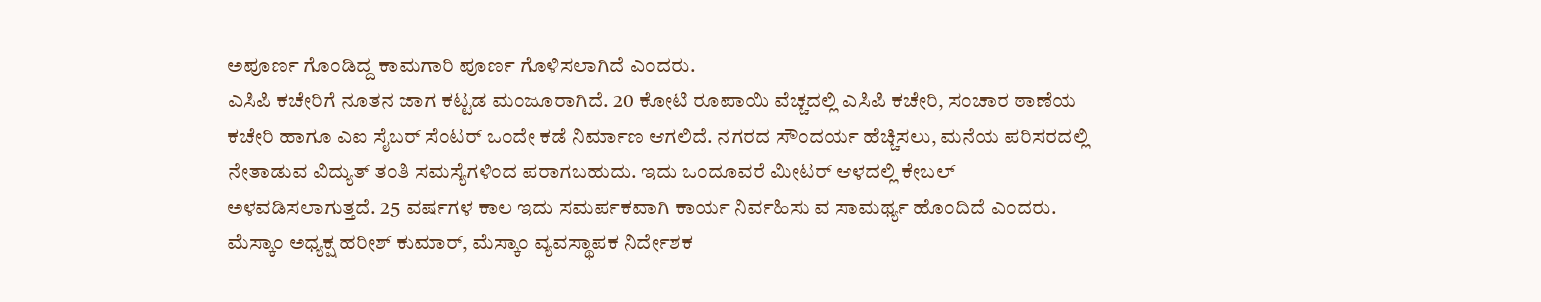ಅಪೂರ್ಣ ಗೊಂಡಿದ್ದ ಕಾಮಗಾರಿ ಪೂರ್ಣ ಗೊಳಿಸಲಾಗಿದೆ ಎಂದರು.
ಎಸಿಪಿ ಕಚೇರಿಗೆ ನೂತನ ಜಾಗ ಕಟ್ಟಡ ಮಂಜೂರಾಗಿದೆ. 20 ಕೋಟಿ ರೂಪಾಯಿ ವೆಚ್ಚದಲ್ಲಿ ಎಸಿಪಿ ಕಚೇರಿ, ಸಂಚಾರ ಠಾಣೆಯ ಕಚೇರಿ ಹಾಗೂ ಎಐ ಸೈಬರ್ ಸೆಂಟರ್ ಒಂದೇ ಕಡೆ ನಿರ್ಮಾಣ ಆಗಲಿದೆ. ನಗರದ ಸೌಂದರ್ಯ ಹೆಚ್ಚಿಸಲು, ಮನೆಯ ಪರಿಸರದಲ್ಲಿ ನೇತಾಡುವ ವಿದ್ಯುತ್ ತಂತಿ ಸಮಸ್ಯೆಗಳಿಂದ ಪರಾಗಬಹುದು. ಇದು ಒಂದೂವರೆ ಮೀಟರ್ ಆಳದಲ್ಲಿ ಕೇಬಲ್ ಅಳವಡಿಸಲಾಗುತ್ತದೆ. 25 ವರ್ಷಗಳ ಕಾಲ ಇದು ಸಮರ್ಪಕವಾಗಿ ಕಾರ್ಯ ನಿರ್ವಹಿಸು ವ ಸಾಮರ್ಥ್ಯ ಹೊಂದಿದೆ ಎಂದರು.
ಮೆಸ್ಕಾಂ ಅಧ್ಯಕ್ಷ ಹರೀಶ್ ಕುಮಾರ್, ಮೆಸ್ಕಾಂ ವ್ಯವಸ್ಥಾಪಕ ನಿರ್ದೇಶಕ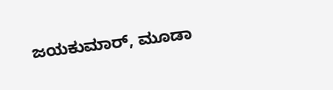ಜಯಕುಮಾರ್, ಮೂಡಾ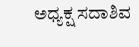ಅಧ್ಯಕ್ಷ ಸದಾಶಿವ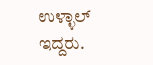ಉಳ್ಳಾಲ್ ಇದ್ದರು.